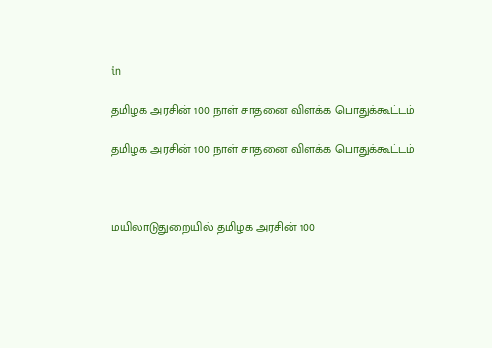in

தமிழக அரசின் 100 நாள் சாதனை விளக்க பொதுக்கூட்டம்

தமிழக அரசின் 100 நாள் சாதனை விளக்க பொதுக்கூட்டம்



மயிலாடுதுறையில் தமிழக அரசின் 100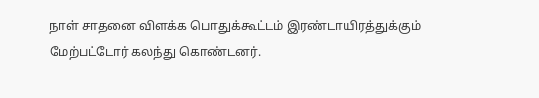நாள் சாதனை விளக்க பொதுக்கூட்டம் இரண்டாயிரத்துக்கும் மேற்பட்டோர் கலந்து கொண்டனர்.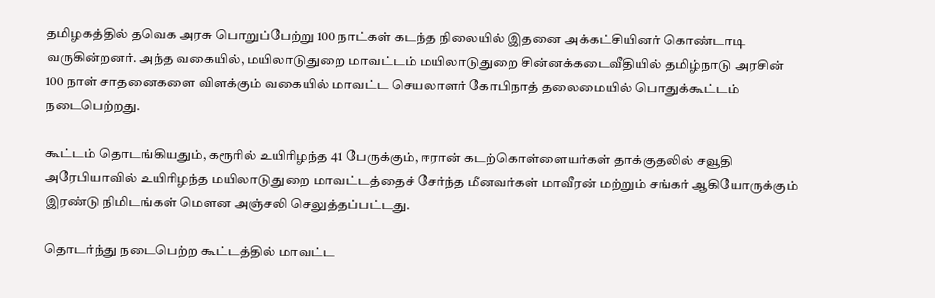தமிழகத்தில் தவெக அரசு பொறுப்பேற்று 100 நாட்கள் கடந்த நிலையில் இதனை அக்கட்சியினர் கொண்டாடி வருகின்றனர். அந்த வகையில், மயிலாடுதுறை மாவட்டம் மயிலாடுதுறை சின்னக்கடைவீதியில் தமிழ்நாடு அரசின் 100 நாள் சாதனைகளை விளக்கும் வகையில் மாவட்ட செயலாளர் கோபிநாத் தலைமையில் பொதுக்கூட்டம் நடைபெற்றது.

கூட்டம் தொடங்கியதும், கரூரில் உயிரிழந்த 41 பேருக்கும், ஈரான் கடற்கொள்ளையர்கள் தாக்குதலில் சவூதி அரேபியாவில் உயிரிழந்த மயிலாடுதுறை மாவட்டத்தைச் சேர்ந்த மீனவர்கள் மாவீரன் மற்றும் சங்கர் ஆகியோருக்கும் இரண்டு நிமிடங்கள் மௌன அஞ்சலி செலுத்தப்பட்டது.

தொடர்ந்து நடைபெற்ற கூட்டத்தில் மாவட்ட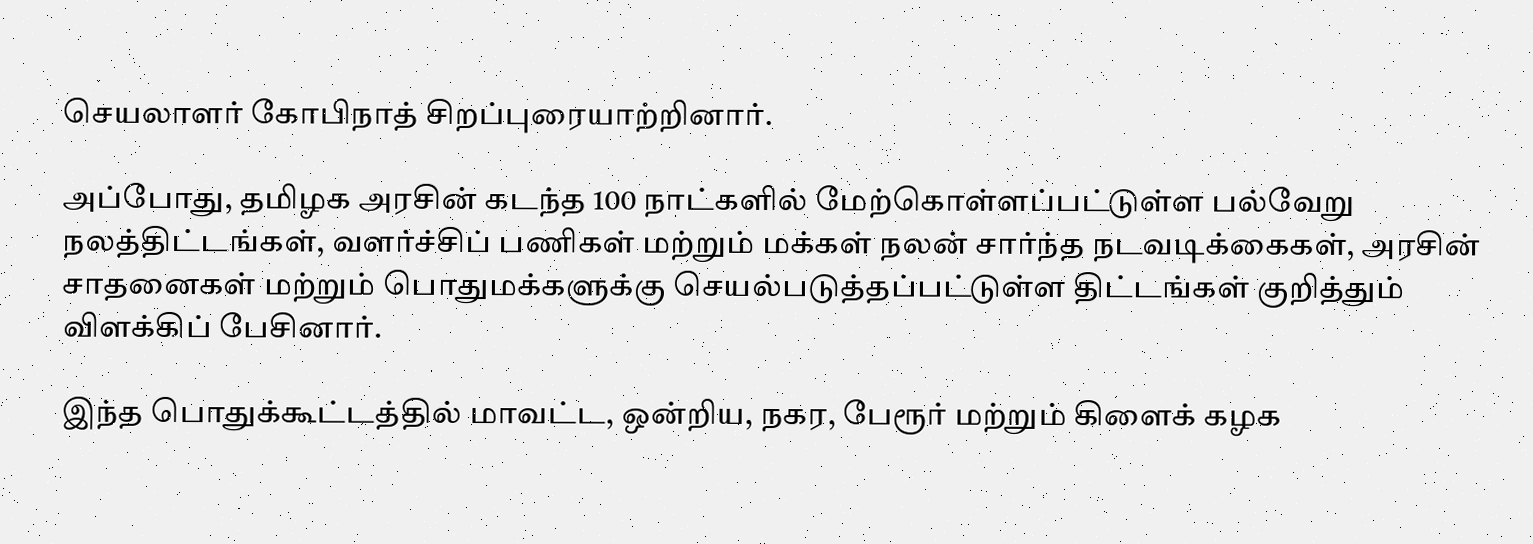செயலாளர் கோபிநாத் சிறப்புரையாற்றினார்.

அப்போது, தமிழக அரசின் கடந்த 100 நாட்களில் மேற்கொள்ளப்பட்டுள்ள பல்வேறு நலத்திட்டங்கள், வளர்ச்சிப் பணிகள் மற்றும் மக்கள் நலன் சார்ந்த நடவடிக்கைகள், அரசின் சாதனைகள் மற்றும் பொதுமக்களுக்கு செயல்படுத்தப்பட்டுள்ள திட்டங்கள் குறித்தும் விளக்கிப் பேசினார்.

இந்த பொதுக்கூட்டத்தில் மாவட்ட, ஒன்றிய, நகர, பேரூர் மற்றும் கிளைக் கழக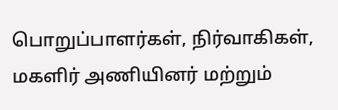பொறுப்பாளர்கள், நிர்வாகிகள், மகளிர் அணியினர் ‌மற்றும்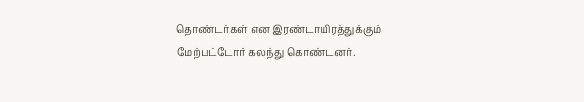தொண்டர்கள் என இரண்டாயிரத்துக்கும் மேற்பட்டோர் கலந்து கொண்டனர்.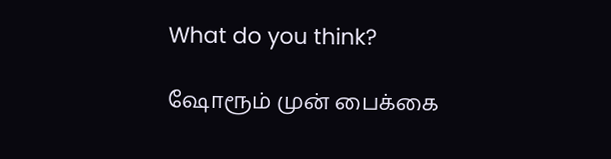What do you think?

ஷோரூம் முன் பைக்கை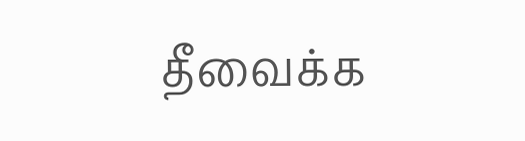தீவைக்க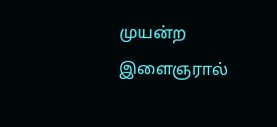முயன்ற இளைஞரால்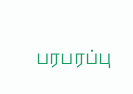பரபரப்பு